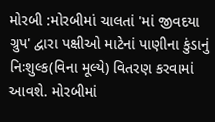મોરબી :મોરબીમાં ચાલતાં 'માં જીવદયા ગ્રુપ' દ્વારા પક્ષીઓ માટેનાં પાણીના કુંડાનું નિઃશુલ્ક(વિના મૂલ્યે) વિતરણ કરવામાં આવશે. મોરબીમાં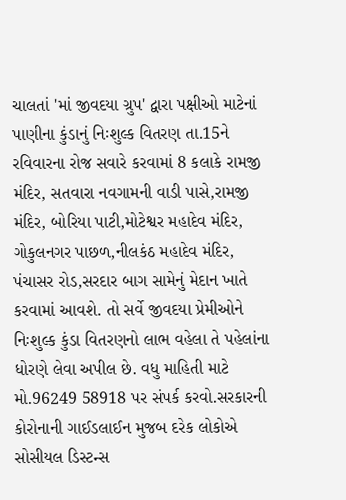ચાલતાં 'માં જીવદયા ગ્રુપ' દ્વારા પક્ષીઓ માટેનાં પાણીના કુંડાનું નિઃશુલ્ક વિતરણ તા.15ને રવિવારના રોજ સવારે કરવામાં 8 કલાકે રામજી મંદિર, સતવારા નવગામની વાડી પાસે,રામજી મંદિર, બોરિયા પાટી,મોટેશ્વર મહાદેવ મંદિર, ગોકુલનગર પાછળ,નીલકંઠ મહાદેવ મંદિર, પંચાસર રોડ,સરદાર બાગ સામેનું મેદાન ખાતે કરવામાં આવશે. તો સર્વે જીવદયા પ્રેમીઓને નિઃશુલ્ક કુંડા વિતરણનો લાભ વહેલા તે પહેલાંના ધોરણે લેવા અપીલ છે. વધુ માહિતી માટે મો.96249 58918 પર સંપર્ક કરવો.સરકારની કોરોનાની ગાઈડલાઈન મુજબ દરેક લોકોએ સોસીયલ ડિસ્ટન્સ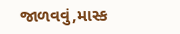જાળવવું,માસ્ક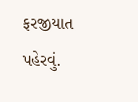ફરજીયાત પહેરવું.